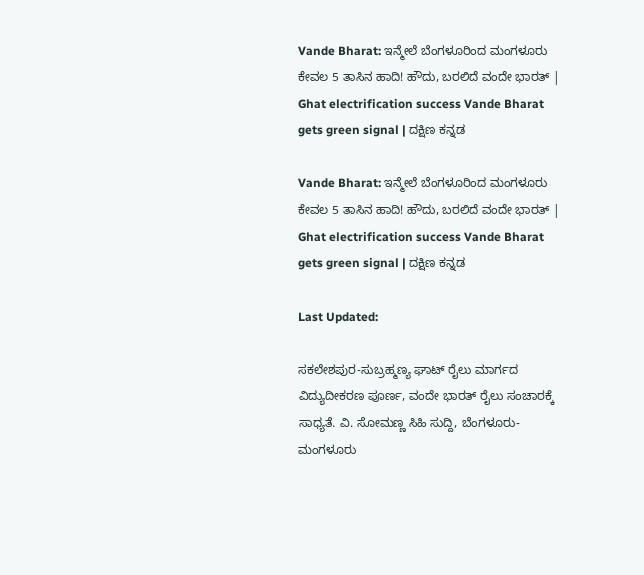Vande Bharat: ಇನ್ಮೇಲೆ ಬೆಂಗಳೂರಿಂದ ಮಂಗಳೂರು ಕೇವಲ 5 ತಾಸಿನ ಹಾದಿ! ಹೌದು, ಬರಲಿದೆ ವಂದೇ ಭಾರತ್‌ | Ghat electrification success Vande Bharat gets green signal | ದಕ್ಷಿಣ ಕನ್ನಡ

Vande Bharat: ಇನ್ಮೇಲೆ ಬೆಂಗಳೂರಿಂದ ಮಂಗಳೂರು ಕೇವಲ 5 ತಾಸಿನ ಹಾದಿ! ಹೌದು, ಬರಲಿದೆ ವಂದೇ ಭಾರತ್‌ | Ghat electrification success Vande Bharat gets green signal | ದಕ್ಷಿಣ ಕನ್ನಡ

Last Updated:

ಸಕಲೇಶಪುರ-ಸುಬ್ರಹ್ಮಣ್ಯ ಘಾಟ್ ರೈಲು ಮಾರ್ಗದ ವಿದ್ಯುದೀಕರಣ ಪೂರ್ಣ, ವಂದೇ ಭಾರತ್ ರೈಲು ಸಂಚಾರಕ್ಕೆ ಸಾಧ್ಯತೆ. ವಿ. ಸೋಮಣ್ಣ ಸಿಹಿ ಸುದ್ದಿ, ಬೆಂಗಳೂರು-ಮಂಗಳೂರು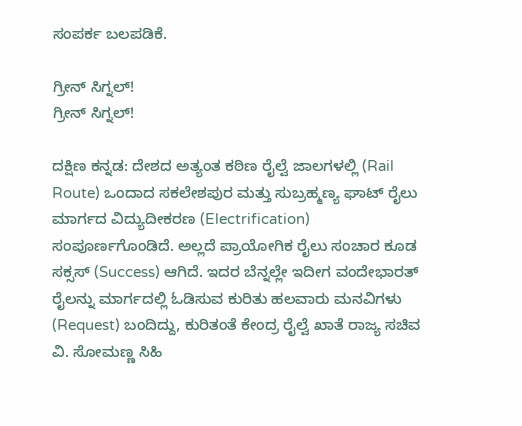ಸಂಪರ್ಕ ಬಲಪಡಿಕೆ.

ಗ್ರೀನ್‌ ಸಿಗ್ನಲ್!
ಗ್ರೀನ್‌ ಸಿಗ್ನಲ್!

ದಕ್ಷಿಣ ಕನ್ನಡ: ದೇಶದ ಅತ್ಯಂತ ಕಠಿಣ ರೈಲ್ವೆ ಜಾಲಗಳಲ್ಲಿ (Rail Route) ಒಂದಾದ ಸಕಲೇಶಪುರ ಮತ್ತು ಸುಬ್ರಹ್ಮಣ್ಯ ಘಾಟ್ ರೈಲು ಮಾರ್ಗದ ವಿದ್ಯುದೀಕರಣ (Electrification) ಸಂಪೂರ್ಣಗೊಂಡಿದೆ. ಅಲ್ಲದೆ ಪ್ರಾಯೋಗಿಕ ರೈಲು ಸಂಚಾರ ಕೂಡ ಸಕ್ಸಸ್ (Success) ಆಗಿದೆ. ಇದರ ಬೆನ್ನಲ್ಲೇ ಇದೀಗ ವಂದೇಭಾರತ್ ರೈಲನ್ನು ಮಾರ್ಗದಲ್ಲಿ ಓಡಿಸುವ ಕುರಿತು ಹಲವಾರು ಮನವಿಗಳು (Request) ಬಂದಿದ್ದು, ಕುರಿತಂತೆ ಕೇಂದ್ರ ರೈಲ್ವೆ ಖಾತೆ ರಾಜ್ಯ ಸಚಿವ ವಿ. ಸೋಮಣ್ಣ ಸಿಹಿ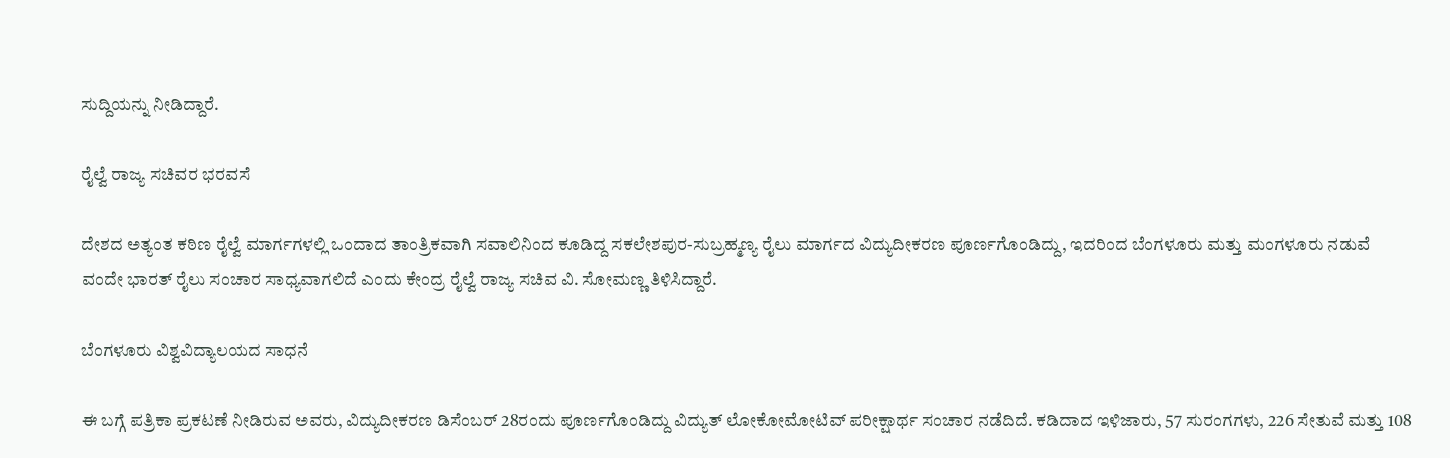ಸುದ್ದಿಯನ್ನು ನೀಡಿದ್ದಾರೆ.

ರೈಲ್ವೆ ರಾಜ್ಯ ಸಚಿವರ ಭರವಸೆ

ದೇಶದ ಅತ್ಯಂತ ಕಠಿಣ ರೈಲ್ವೆ ಮಾರ್ಗಗಳಲ್ಲಿ ಒಂದಾದ ತಾಂತ್ರಿಕವಾಗಿ ಸವಾಲಿನಿಂದ ಕೂಡಿದ್ದ ಸಕಲೇಶಪುರ-ಸುಬ್ರಹ್ಮಣ್ಯ ರೈಲು ಮಾರ್ಗದ ವಿದ್ಯುದೀಕರಣ ಪೂರ್ಣಗೊಂಡಿದ್ದು, ಇದರಿಂದ ಬೆಂಗಳೂರು ಮತ್ತು ಮಂಗಳೂರು ನಡುವೆ ವಂದೇ ಭಾರತ್ ರೈಲು ಸಂಚಾರ ಸಾಧ್ಯವಾಗಲಿದೆ ಎಂದು ಕೇಂದ್ರ ರೈಲ್ವೆ ರಾಜ್ಯ ಸಚಿವ ವಿ. ಸೋಮಣ್ಣ ತಿಳಿಸಿದ್ದಾರೆ.

ಬೆಂಗಳೂರು ವಿಶ್ವವಿದ್ಯಾಲಯದ ಸಾಧನೆ

ಈ ಬಗ್ಗೆ ಪತ್ರಿಕಾ ಪ್ರಕಟಣೆ ನೀಡಿರುವ ಅವರು, ವಿದ್ಯುದೀಕರಣ ಡಿಸೆಂಬರ್ 28ರಂದು ಪೂರ್ಣಗೊಂಡಿದ್ದು ವಿದ್ಯುತ್ ಲೋಕೋಮೋಟಿವ್ ಪರೀಕ್ಷಾರ್ಥ ಸಂಚಾರ ನಡೆದಿದೆ. ಕಡಿದಾದ ಇಳಿಜಾರು, 57 ಸುರಂಗಗಳು, 226 ಸೇತುವೆ ಮತ್ತು 108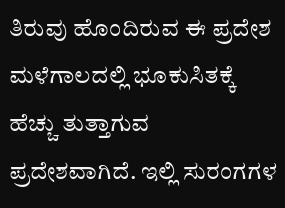ತಿರುವು ಹೊಂದಿರುವ ಈ ಪ್ರದೇಶ ಮಳೆಗಾಲದಲ್ಲಿ ಭೂಕುಸಿತಕ್ಕೆ ಹೆಚ್ಚು ತುತ್ತಾಗುವ ಪ್ರದೇಶವಾಗಿದೆ. ಇಲ್ಲಿ ಸುರಂಗಗಳ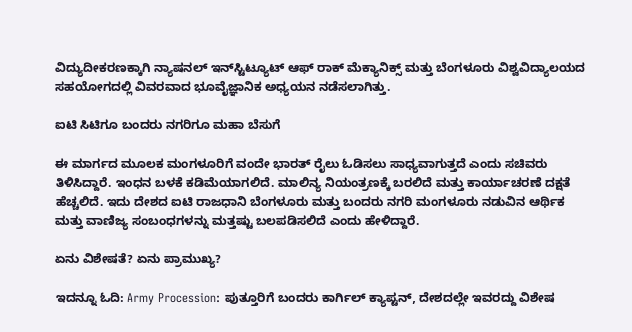ವಿದ್ಯುದೀಕರಣಕ್ಕಾಗಿ ನ್ಯಾಷನಲ್ ಇನ್‌ಸ್ಟಿಟ್ಯೂಟ್ ಆಫ್ ರಾಕ್ ಮೆಕ್ಯಾನಿಕ್ಸ್ ಮತ್ತು ಬೆಂಗಳೂರು ವಿಶ್ವವಿದ್ಯಾಲಯದ ಸಹಯೋಗದಲ್ಲಿ ವಿವರವಾದ ಭೂವೈಜ್ಞಾನಿಕ ಅಧ್ಯಯನ ನಡೆಸಲಾಗಿತ್ತು.

ಐಟಿ ಸಿಟಿಗೂ ಬಂದರು ನಗರಿಗೂ ಮಹಾ ಬೆಸುಗೆ

ಈ ಮಾರ್ಗದ ಮೂಲಕ ಮಂಗಳೂರಿಗೆ ವಂದೇ ಭಾರತ್ ರೈಲು ಓಡಿಸಲು ಸಾಧ್ಯವಾಗುತ್ತದೆ ಎಂದು ಸಚಿವರು ತಿಳಿಸಿದ್ದಾರೆ. ಇಂಧನ ಬಳಕೆ ಕಡಿಮೆಯಾಗಲಿದೆ. ಮಾಲಿನ್ಯ ನಿಯಂತ್ರಣಕ್ಕೆ ಬರಲಿದೆ ಮತ್ತು ಕಾರ್ಯಾಚರಣೆ ದಕ್ಷತೆ ಹೆಚ್ಚಲಿದೆ. ಇದು ದೇಶದ ಐಟಿ ರಾಜಧಾನಿ ಬೆಂಗಳೂರು ಮತ್ತು ಬಂದರು ನಗರಿ ಮಂಗಳೂರು ನಡುವಿನ ಆರ್ಥಿಕ ಮತ್ತು ವಾಣಿಜ್ಯ ಸಂಬಂಧಗಳನ್ನು ಮತ್ತಷ್ಟು ಬಲಪಡಿಸಲಿದೆ ಎಂದು ಹೇಳಿದ್ದಾರೆ.

ಏನು ವಿಶೇಷತೆ? ಏನು ಪ್ರಾಮುಖ್ಯ?

ಇದನ್ನೂ ಓದಿ: Army Procession: ಪುತ್ತೂರಿಗೆ ಬಂದರು ಕಾರ್ಗಿಲ್‌ ಕ್ಯಾಪ್ಟನ್‌, ದೇಶದಲ್ಲೇ ಇವರದ್ದು ವಿಶೇಷ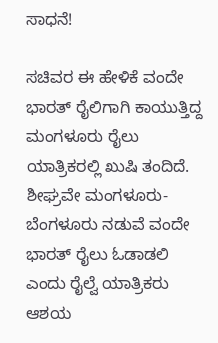ಸಾಧನೆ!

ಸಚಿವರ ಈ ಹೇಳಿಕೆ ವಂದೇ ಭಾರತ್ ರೈಲಿಗಾಗಿ ಕಾಯುತ್ತಿದ್ದ ಮಂಗಳೂರು ರೈಲು ಯಾತ್ರಿಕರಲ್ಲಿ ಖುಷಿ ತಂದಿದೆ. ಶೀಘ್ರವೇ ಮಂಗಳೂರು-ಬೆಂಗಳೂರು ನಡುವೆ ವಂದೇ ಭಾರತ್ ರೈಲು ಓಡಾಡಲಿ ಎಂದು ರೈಲ್ವೆ ಯಾತ್ರಿಕರು ಆಶಯ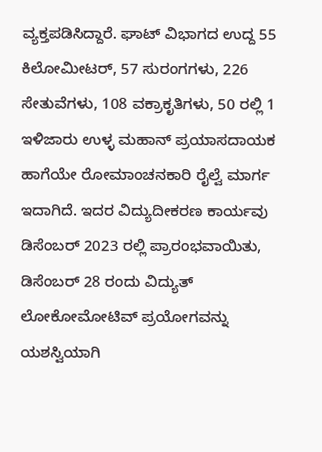ವ್ಯಕ್ತಪಡಿಸಿದ್ದಾರೆ. ಘಾಟ್ ವಿಭಾಗದ ಉದ್ದ 55 ಕಿಲೋಮೀಟರ್, 57 ಸುರಂಗಗಳು, 226 ಸೇತುವೆಗಳು, 108 ವಕ್ರಾಕೃತಿಗಳು, 50 ರಲ್ಲಿ 1 ಇಳಿಜಾರು ಉಳ್ಳ ಮಹಾನ್ ಪ್ರಯಾಸದಾಯಕ ಹಾಗೆಯೇ ರೋಮಾಂಚನಕಾರಿ ರೈಲ್ವೆ ಮಾರ್ಗ ಇದಾಗಿದೆ. ಇದರ ವಿದ್ಯುದೀಕರಣ ಕಾರ್ಯವು ಡಿಸೆಂಬರ್ 2023 ರಲ್ಲಿ ಪ್ರಾರಂಭವಾಯಿತು, ಡಿಸೆಂಬರ್ 28 ರಂದು ವಿದ್ಯುತ್ ಲೋಕೋಮೋಟಿವ್ ಪ್ರಯೋಗವನ್ನು ಯಶಸ್ವಿಯಾಗಿ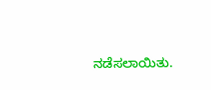ನಡೆಸಲಾಯಿತು.